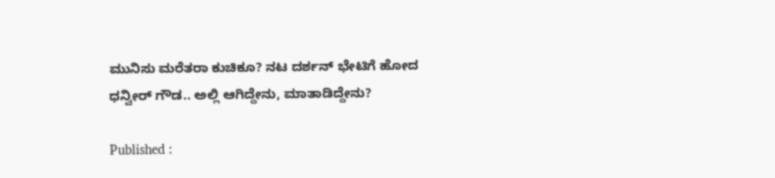ಮುನಿಸು ಮರೆತರಾ ಕುಚಿಕೂ? ನಟ ದರ್ಶನ್ ಭೇಟಿಗೆ ಹೋದ ಧನ್ವೀರ್ ಗೌಡ.. ಅಲ್ಲಿ ಆಗಿದ್ದೇನು, ಮಾತಾಡಿದ್ದೇನು?

Published :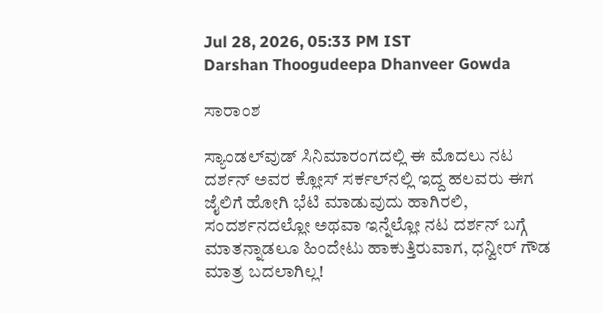Jul 28, 2026, 05:33 PM IST
Darshan Thoogudeepa Dhanveer Gowda

ಸಾರಾಂಶ

ಸ್ಯಾಂಡಲ್‌ವುಡ್ ಸಿನಿಮಾರಂಗದಲ್ಲಿ ಈ ಮೊದಲು ನಟ ದರ್ಶನ್‌ ಅವರ ಕ್ಲೋಸ್ ಸರ್ಕಲ್‌ನಲ್ಲಿ ಇದ್ದ ಹಲವರು ಈಗ ಜೈಲಿಗೆ ಹೋಗಿ ಭೆಟಿ ಮಾಡುವುದು ಹಾಗಿರಲಿ, ಸಂದರ್ಶನದಲ್ಲೋ ಅಥವಾ ಇನ್ನೆಲ್ಲೋ ನಟ ದರ್ಶನ್ ಬಗ್ಗೆ ಮಾತನ್ನಾಡಲೂ ಹಿಂದೇಟು ಹಾಕುತ್ತಿರುವಾಗ, ಧನ್ವೀರ್ ಗೌಡ ಮಾತ್ರ ಬದಲಾಗಿಲ್ಲ!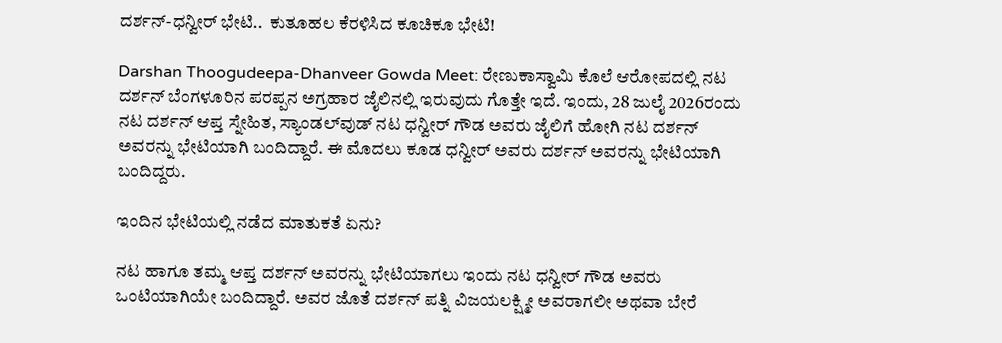ದರ್ಶನ್-ಧನ್ವೀರ್ ಭೇಟಿ..  ಕುತೂಹಲ ಕೆರಳಿಸಿದ ಕೂಚಿಕೂ ಭೇಟಿ!

Darshan Thoogudeepa-Dhanveer Gowda Meet: ರೇಣುಕಾಸ್ವಾಮಿ ಕೊಲೆ ಆರೋಪದಲ್ಲಿ ನಟ ದರ್ಶನ್ ಬೆಂಗಳೂರಿನ ಪರಪ್ಪನ ಅಗ್ರಹಾರ ಜೈಲಿನಲ್ಲಿ ಇರುವುದು ಗೊತ್ತೇ ಇದೆ. ಇಂದು, 28 ಜುಲೈ 2026ರಂದು ನಟ ದರ್ಶನ್ ಆಪ್ತ ಸ್ನೇಹಿತ, ಸ್ಯಾಂಡಲ್‌ವುಡ್ ನಟ ಧನ್ವೀರ್ ಗೌಡ ಅವರು ಜೈಲಿಗೆ ಹೋಗಿ ನಟ ದರ್ಶನ್ ಅವರನ್ನು ಭೇಟಿಯಾಗಿ ಬಂದಿದ್ದಾರೆ. ಈ ಮೊದಲು ಕೂಡ ಧನ್ವೀರ್ ಅವರು ದರ್ಶನ್ ಅವರನ್ನು ಭೇಟಿಯಾಗಿ ಬಂದಿದ್ದರು.

ಇಂದಿನ ಭೇಟಿಯಲ್ಲಿ ನಡೆದ ಮಾತುಕತೆ ಏನು?

ನಟ ಹಾಗೂ ತಮ್ಮ ಆಪ್ತ ದರ್ಶನ್ ಅವರನ್ನು ಭೇಟಿಯಾಗಲು ಇಂದು ನಟ ಧನ್ವೀರ್ ಗೌಡ ಅವರು ಒಂಟಿಯಾಗಿಯೇ ಬಂದಿದ್ದಾರೆ. ಅವರ ಜೊತೆ ದರ್ಶನ್ ಪತ್ನಿ ವಿಜಯಲಕ್ಷ್ಮೀ ಅವರಾಗಲೀ ಅಥವಾ ಬೇರೆ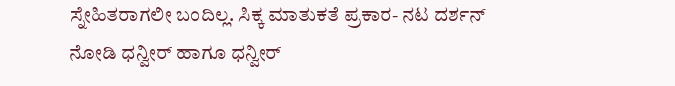ಸ್ನೇಹಿತರಾಗಲೀ ಬಂದಿಲ್ಲ. ಸಿಕ್ಕ ಮಾತುಕತೆ ಪ್ರಕಾರ- ನಟ ದರ್ಶನ್ ನೋಡಿ ಧನ್ವೀರ್ ಹಾಗೂ ಧನ್ವೀರ್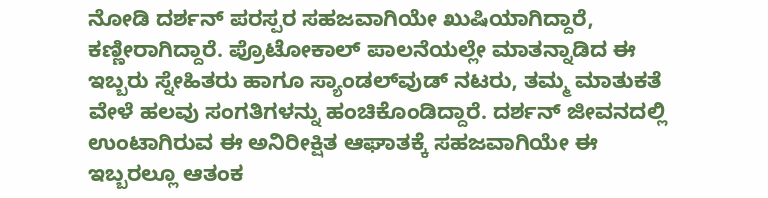ನೋಡಿ ದರ್ಶನ್ ಪರಸ್ಪರ ಸಹಜವಾಗಿಯೇ ಖುಷಿಯಾಗಿದ್ದಾರೆ, ಕಣ್ಣೀರಾಗಿದ್ದಾರೆ. ಪ್ರೊಟೋಕಾಲ್ ಪಾಲನೆಯಲ್ಲೇ ಮಾತನ್ನಾಡಿದ ಈ ಇಬ್ಬರು ಸ್ನೇಹಿತರು ಹಾಗೂ ಸ್ಯಾಂಡಲ್‌ವುಡ್ ನಟರು, ತಮ್ಮ ಮಾತುಕತೆ ವೇಳೆ ಹಲವು ಸಂಗತಿಗಳನ್ನು ಹಂಚಿಕೊಂಡಿದ್ದಾರೆ. ದರ್ಶನ್ ಜೀವನದಲ್ಲಿ ಉಂಟಾಗಿರುವ ಈ ಅನಿರೀಕ್ಷಿತ ಆಘಾತಕ್ಕೆ ಸಹಜವಾಗಿಯೇ ಈ ಇಬ್ಬರಲ್ಲೂ ಆತಂಕ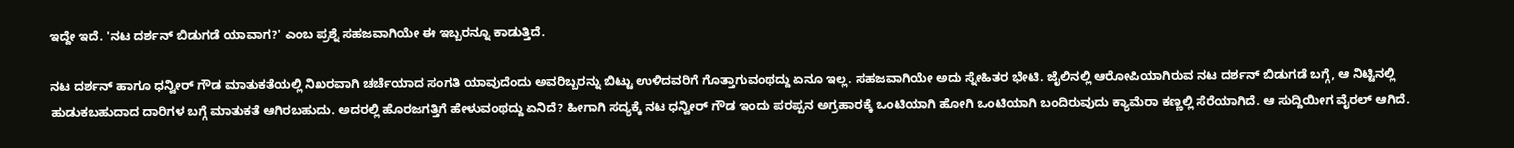ಇದ್ದೇ ಇದೆ. 'ನಟ ದರ್ಶನ್ ಬಿಡುಗಡೆ ಯಾವಾಗ?' ಎಂಬ ಪ್ರಶ್ನೆ ಸಹಜವಾಗಿಯೇ ಈ ಇಬ್ಬರನ್ನೂ ಕಾಡುತ್ತಿದೆ.

ನಟ ದರ್ಶನ್ ಹಾಗೂ ಧನ್ವೀರ್ ಗೌಡ ಮಾತುಕತೆಯಲ್ಲಿ ನಿಖರವಾಗಿ ಚರ್ಚೆಯಾದ ಸಂಗತಿ ಯಾವುದೆಂದು ಅವರಿಬ್ಬರನ್ನು ಬಿಟ್ಟು ಉಳಿದವರಿಗೆ ಗೊತ್ತಾಗುವಂಥದ್ದು ಏನೂ ಇಲ್ಲ. ಸಹಜವಾಗಿಯೇ ಅದು ಸ್ನೇಹಿತರ ಭೇಟಿ. ಜೈಲಿನಲ್ಲಿ ಆರೋಪಿಯಾಗಿರುವ ನಟ ದರ್ಶನ್ ಬಿಡುಗಡೆ ಬಗ್ಗೆ, ಆ ನಿಟ್ಟಿನಲ್ಲಿ ಹುಡುಕಬಹುದಾದ ದಾರಿಗಳ ಬಗ್ಗೆ ಮಾತುಕತೆ ಆಗಿರಬಹುದು. ಅದರಲ್ಲಿ ಹೊರಜಗತ್ತಿಗೆ ಹೇಳುವಂಥದ್ದು ಏನಿದೆ? ಹೀಗಾಗಿ ಸದ್ಯಕ್ಕೆ ನಟ ಧನ್ವೀರ್ ಗೌಡ ಇಂದು ಪರಪ್ಪನ ಅಗ್ರಹಾರಕ್ಕೆ ಒಂಟಿಯಾಗಿ ಹೋಗಿ ಒಂಟಿಯಾಗಿ ಬಂದಿರುವುದು ಕ್ಯಾಮೆರಾ ಕಣ್ಣಲ್ಲಿ ಸೆರೆಯಾಗಿದೆ. ಆ ಸುದ್ದಿಯೀಗ ವೈರಲ್ ಆಗಿದೆ.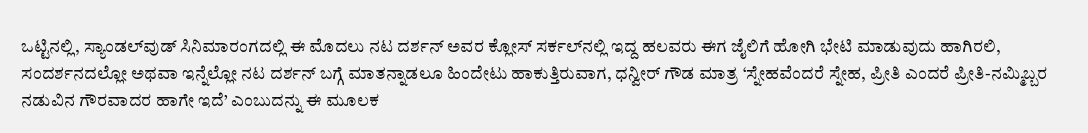ಒಟ್ಟಿನಲ್ಲಿ, ಸ್ಯಾಂಡಲ್‌ವುಡ್ ಸಿನಿಮಾರಂಗದಲ್ಲಿ ಈ ಮೊದಲು ನಟ ದರ್ಶನ್‌ ಅವರ ಕ್ಲೋಸ್ ಸರ್ಕಲ್‌ನಲ್ಲಿ ಇದ್ದ ಹಲವರು ಈಗ ಜೈಲಿಗೆ ಹೋಗಿ ಭೇಟಿ ಮಾಡುವುದು ಹಾಗಿರಲಿ, ಸಂದರ್ಶನದಲ್ಲೋ ಅಥವಾ ಇನ್ನೆಲ್ಲೋ ನಟ ದರ್ಶನ್ ಬಗ್ಗೆ ಮಾತನ್ನಾಡಲೂ ಹಿಂದೇಟು ಹಾಕುತ್ತಿರುವಾಗ, ಧನ್ವೀರ್ ಗೌಡ ಮಾತ್ರ ‘ಸ್ನೇಹವೆಂದರೆ ಸ್ನೇಹ, ಪ್ರೀತಿ ಎಂದರೆ ಪ್ರೀತಿ-ನಮ್ಮಿಬ್ಬರ ನಡುವಿನ ಗೌರವಾದರ ಹಾಗೇ ಇದೆ’ ಎಂಬುದನ್ನು ಈ ಮೂಲಕ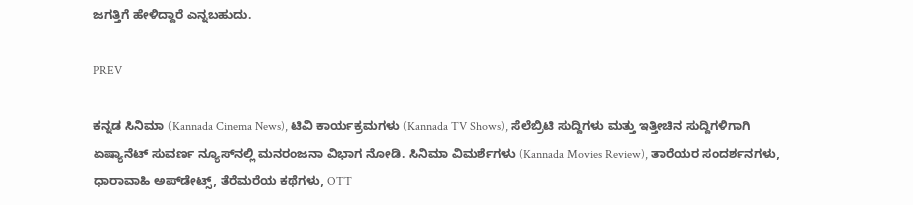ಜಗತ್ತಿಗೆ ಹೇಳಿದ್ದಾರೆ ಎನ್ನಬಹುದು.

PREV

ಕನ್ನಡ ಸಿನಿಮಾ (Kannada Cinema News), ಟಿವಿ ಕಾರ್ಯಕ್ರಮಗಳು (Kannada TV Shows), ಸೆಲೆಬ್ರಿಟಿ ಸುದ್ದಿಗಳು ಮತ್ತು ಇತ್ತೀಚಿನ ಸುದ್ದಿಗಳಿಗಾಗಿ ಏಷ್ಯಾನೆಟ್ ಸುವರ್ಣ ನ್ಯೂಸ್‌ನಲ್ಲಿ ಮನರಂಜನಾ ವಿಭಾಗ ನೋಡಿ. ಸಿನಿಮಾ ವಿಮರ್ಶೆಗಳು (Kannada Movies Review), ತಾರೆಯರ ಸಂದರ್ಶನಗಳು, ಧಾರಾವಾಹಿ ಅಪ್‌ಡೇಟ್ಸ್‌, ತೆರೆಮರೆಯ ಕಥೆಗಳು, OTT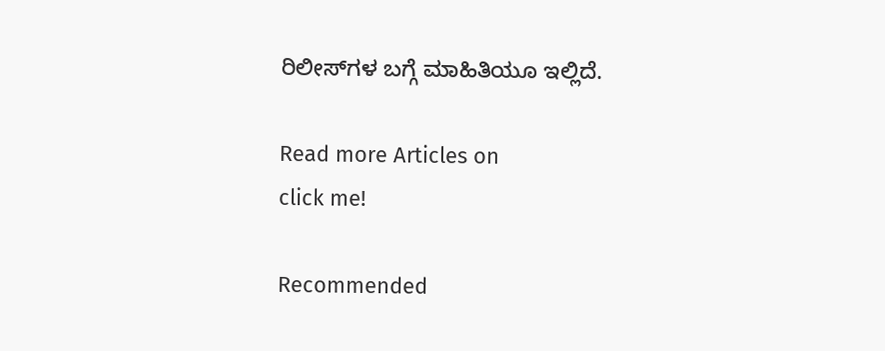ರಿಲೀಸ್‌ಗಳ ಬಗ್ಗೆ ಮಾಹಿತಿಯೂ ಇಲ್ಲಿದೆ.

Read more Articles on
click me!

Recommended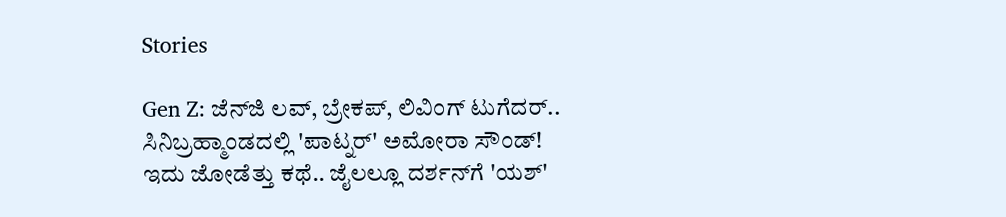Stories

Gen Z: ಜೆನ್‌ಜಿ ಲವ್, ಬ್ರೇಕಪ್, ಲಿವಿಂಗ್ ಟುಗೆದರ್.. ಸಿನಿಬ್ರಹ್ಮಾಂಡದಲ್ಲಿ 'ಪಾಟ್ನರ್' ಅಮೋರಾ ಸೌಂಡ್!
ಇದು ಜೋಡೆತ್ತು ಕಥೆ.. ಜೈಲಲ್ಲೂ ದರ್ಶನ್‌ಗೆ 'ಯಶ್‌'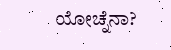ಯೋಚ್ನೆನಾ?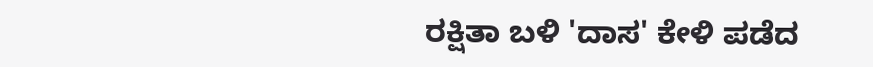ರಕ್ಷಿತಾ ಬಳಿ 'ದಾಸ' ಕೇಳಿ ಪಡೆದ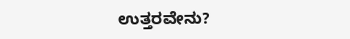ಉತ್ತರವೇನು?